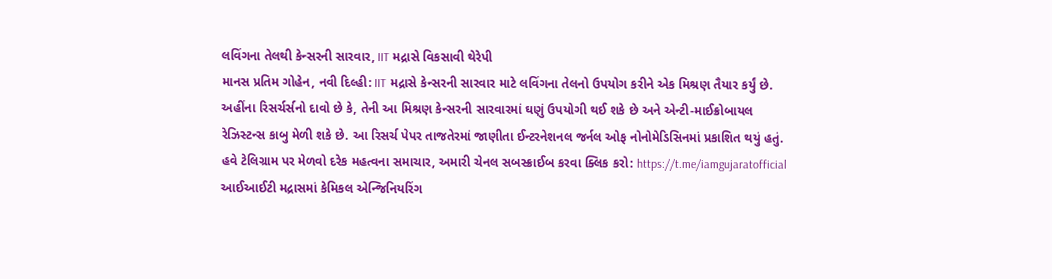લવિંગના તેલથી કેન્સરની સારવાર, IIT મદ્રાસે વિકસાવી થેરેપી
માનસ પ્રતિમ ગોહેન, નવી દિલ્હી: IIT મદ્રાસે કેન્સરની સારવાર માટે લવિંગના તેલનો ઉપયોગ કરીને એક મિશ્રણ તૈયાર કર્યું છે. અહીંના રિસર્ચર્સનો દાવો છે કે, તેની આ મિશ્રણ કેન્સરની સારવારમાં ઘણું ઉપયોગી થઈ શકે છે અને એન્ટી-માઈક્રોબાયલ રેઝિસ્ટન્સ કાબુ મેળી શકે છે. આ રિસર્ચ પેપર તાજતેરમાં જાણીતા ઈન્ટરનેશનલ જર્નલ ઓફ નોનોમેડિસિનમાં પ્રકાશિત થયું હતું.
હવે ટેલિગ્રામ પર મેળવો દરેક મહત્વના સમાચાર, અમારી ચેનલ સબસ્ક્રાઈબ કરવા ક્લિક કરો: https://t.me/iamgujaratofficial
આઈઆઈટી મદ્રાસમાં કેમિકલ એન્જિનિયરિંગ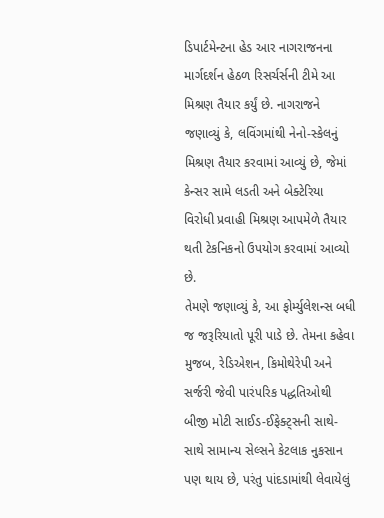ડિપાર્ટમેન્ટના હેડ આર નાગરાજનના માર્ગદર્શન હેઠળ રિસર્ચર્સની ટીમે આ મિશ્રણ તૈયાર કર્યું છે. નાગરાજને જણાવ્યું કે, લવિંગમાંથી નેનો-સ્કેલનું મિશ્રણ તૈયાર કરવામાં આવ્યું છે, જેમાં કેન્સર સામે લડતી અને બેક્ટેરિયા વિરોધી પ્રવાહી મિશ્રણ આપમેળે તૈયાર થતી ટેકનિકનો ઉપયોગ કરવામાં આવ્યો છે.
તેમણે જણાવ્યું કે, આ ફોર્મ્યુલેશન્સ બધી જ જરૂરિયાતો પૂરી પાડે છે. તેમના કહેવા મુજબ, રેડિએશન, કિમોથેરેપી અને સર્જરી જેવી પારંપરિક પદ્ધતિઓથી બીજી મોટી સાઈડ-ઈફેક્ટ્સની સાથે-સાથે સામાન્ય સેલ્સને કેટલાક નુકસાન પણ થાય છે, પરંતુ પાંદડામાંથી લેવાયેલું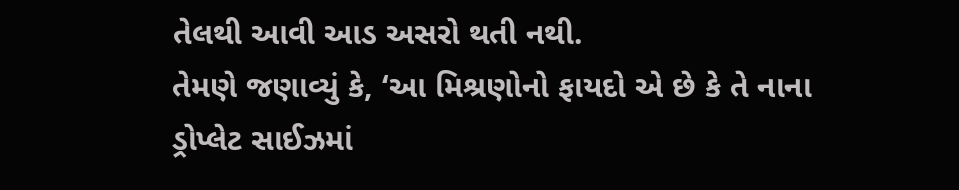તેલથી આવી આડ અસરો થતી નથી.
તેમણે જણાવ્યું કે, ‘આ મિશ્રણોનો ફાયદો એ છે કે તે નાના ડ્રોપ્લેટ સાઈઝમાં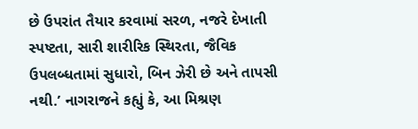છે ઉપરાંત તૈયાર કરવામાં સરળ, નજરે દેખાતી સ્પષ્ટતા, સારી શારીરિક સ્થિરતા, જૈવિક ઉપલબ્ધતામાં સુધારો, બિન ઝેરી છે અને તાપસી નથી.’ નાગરાજને કહ્યું કે, આ મિશ્રણ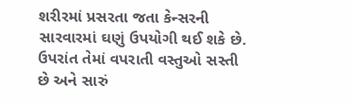શરીરમાં પ્રસરતા જતા કેન્સરની સારવારમાં ઘણું ઉપયોગી થઈ શકે છે. ઉપરાંત તેમાં વપરાતી વસ્તુઓ સસ્તી છે અને સારું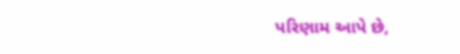પરિણામ આપે છે,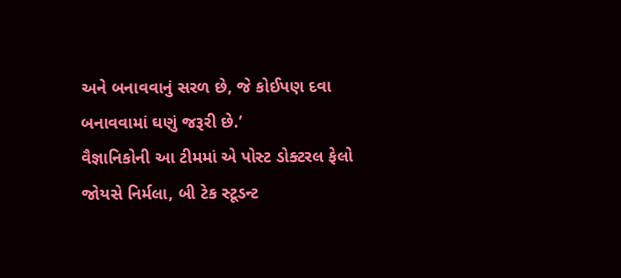અને બનાવવાનું સરળ છે, જે કોઈપણ દવા બનાવવામાં ઘણું જરૂરી છે.’
વૈજ્ઞાનિકોની આ ટીમમાં એ પોસ્ટ ડોક્ટરલ ફેલો જોયસે નિર્મલા, બી ટેક સ્ટૂડન્ટ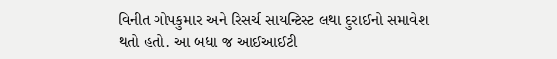વિનીત ગોપકુમાર અને રિસર્ચ સાયન્ટિસ્ટ લથા દુરાઈનો સમાવેશ થતો હતો. આ બધા જ આઈઆઈટી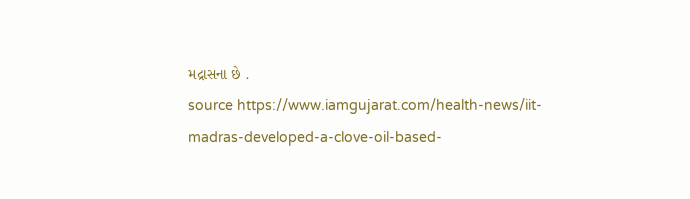મદ્રાસના છે .
source https://www.iamgujarat.com/health-news/iit-madras-developed-a-clove-oil-based-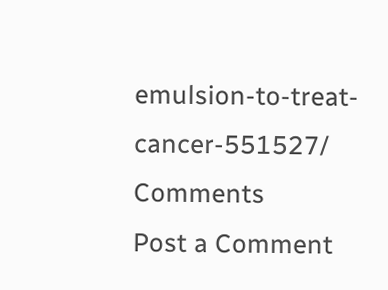emulsion-to-treat-cancer-551527/
Comments
Post a Comment